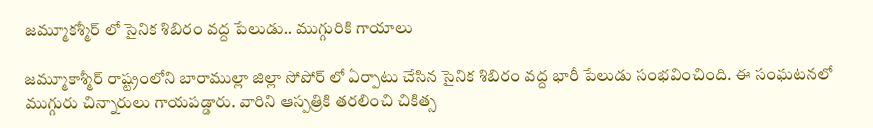జమ్మూకశ్మీర్ లో సైనిక శిబిరం వద్ద పేలుడు.. ముగ్గురికి గాయాలు

జమ్మూకాశ్మీర్ రాష్ట్రంలోని బారాముల్లా జిల్లా సోపోర్ లో ఏర్పాటు చేసిన సైనిక శిబిరం వద్ద భారీ పేలుడు సంభవించింది. ఈ సంఘటనలో ముగ్గురు చిన్నారులు గాయపడ్డారు. వారిని ఆస్పత్రికి తరలించి చికిత్స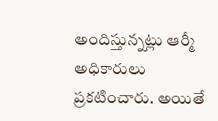అందిస్తున్నట్లు ఆర్మీ అధికారులు ప్రకటించారు. అయితే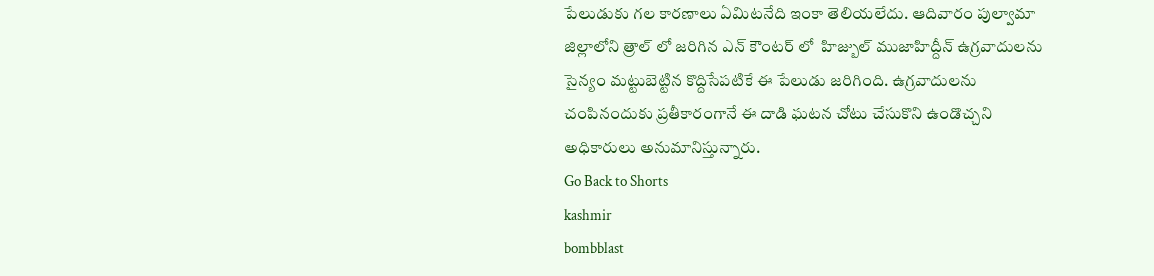పేలుడుకు గల కారణాలు ఏమిటనేది ఇంకా తెలియలేదు. ఆదివారం పుల్వామా జిల్లాలోని త్రాల్ లో జరిగిన ఎన్ కౌంటర్ లో  హిజ్బుల్ ముజాహిద్దీన్ ఉగ్రవాదులను సైన్యం మట్టుబెట్టిన కొద్దిసేపటికే ఈ పేలుడు జరిగింది. ఉగ్రవాదులను చంపినందుకు ప్రతీకారంగానే ఈ దాడి ఘటన చోటు చేసుకొని ఉండొచ్చని అధికారులు అనుమానిస్తున్నారు.
Go Back to Shorts
kashmir
bombblast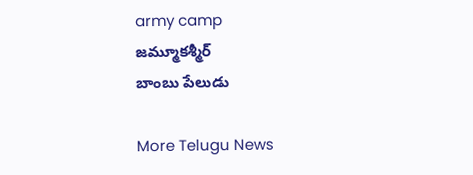army camp
జమ్మూకశ్మీర్
బాంబు పేలుడు

More Telugu News